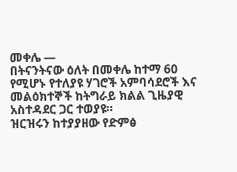መቀሌ —
በትናንትናው ዕለት በመቀሌ ከተማ 60 የሚሆኑ የተለያዩ ሃገሮች አምባሳደሮች እና መልዕክተኞች ከትግራይ ክልል ጊዜያዊ አስተዳደር ጋር ተወያዩ።
ዝርዝሩን ከተያያዘው የድምፅ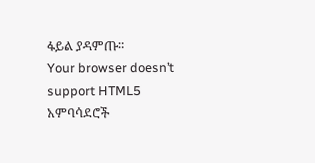ፋይል ያዳምጡ።
Your browser doesn’t support HTML5
አምባሳደሮች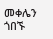መቀሌን ጎበኙ